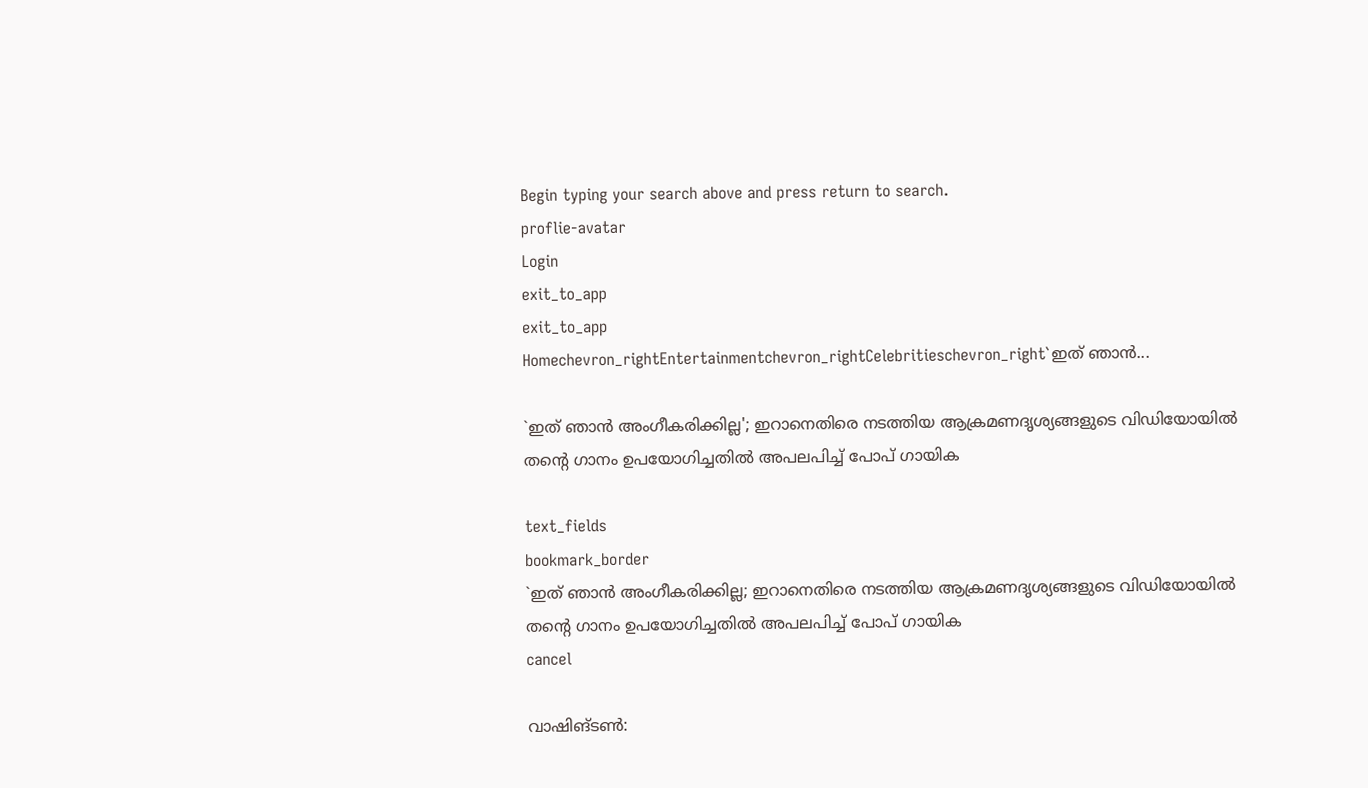Begin typing your search above and press return to search.
proflie-avatar
Login
exit_to_app
exit_to_app
Homechevron_rightEntertainmentchevron_rightCelebritieschevron_right`ഇത് ഞാന്‍...

`ഇത് ഞാന്‍ അംഗീകരിക്കില്ല'; ഇറാനെതിരെ നടത്തിയ ആക്രമണദൃശ്യങ്ങളുടെ വിഡിയോയിൽ തന്‍റെ ഗാനം ഉപയോഗിച്ചതിൽ അപലപിച്ച് പോപ് ഗായിക

text_fields
bookmark_border
`ഇത് ഞാന്‍ അംഗീകരിക്കില്ല; ഇറാനെതിരെ നടത്തിയ ആക്രമണദൃശ്യങ്ങളുടെ വിഡിയോയിൽ തന്‍റെ ഗാനം ഉപയോഗിച്ചതിൽ അപലപിച്ച് പോപ് ഗായിക
cancel

വാഷിങ്ടൺ: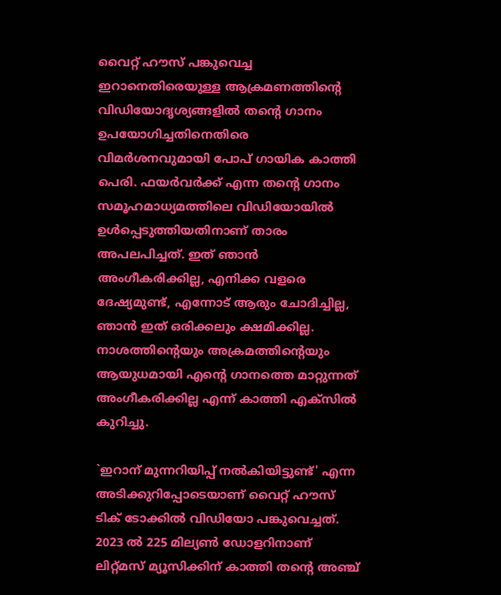വൈറ്റ് ഹൗസ് പങ്കുവെച്ച ഇറാനെതിരെ‍യുള്ള ആക്രമണത്തിന്‍റെ വിഡിയോദൃശ്യങ്ങളിൽ തന്‍റെ ഗാനം ഉപയോഗിച്ചതിനെതിരെ വിമർശനവുമായി പോപ് ഗായിക കാത്തി പെരി. ഫയർവർക്ക് എന്ന തന്‍റെ ഗാനം സമൂഹമാധ‍്യമത്തിലെ വിഡിയോയിൽ ഉൾപ്പെടുത്തിയതിനാണ് താരം അപലപിച്ചത്. ഇത് ഞാന്‍ അംഗീകരിക്കില്ല, എനിക്ക വളരെ ദേഷ‍്യമുണ്ട്, എന്നോട് ആരും ചോദിച്ചില്ല, ഞാന്‍ ഇത് ഒരിക്കലും ക്ഷമിക്കില്ല. നാശത്തിന്‍റെയും അക്രമത്തിന്‍റെയും ആയുധമായി എന്‍റെ ഗാനത്തെ മാറ്റുന്നത് അംഗീകരിക്കില്ല എന്ന് കാത്തി എക്സിൽ കുറിച്ചു.

`ഇറാന് മുന്നറിയിപ്പ് നൽകിയിട്ടുണ്ട്' എന്ന അടിക്കുറിപ്പോടെയാണ് വൈറ്റ് ഹൗസ് ടിക് ടോക്കിൽ വിഡിയോ പങ്കുവെച്ചത്. 2023 ൽ 225 മില്യൺ ഡോളറിനാണ് ലിറ്റ്മസ് മ്യൂസിക്കിന് കാത്തി തന്‍റെ അഞ്ച്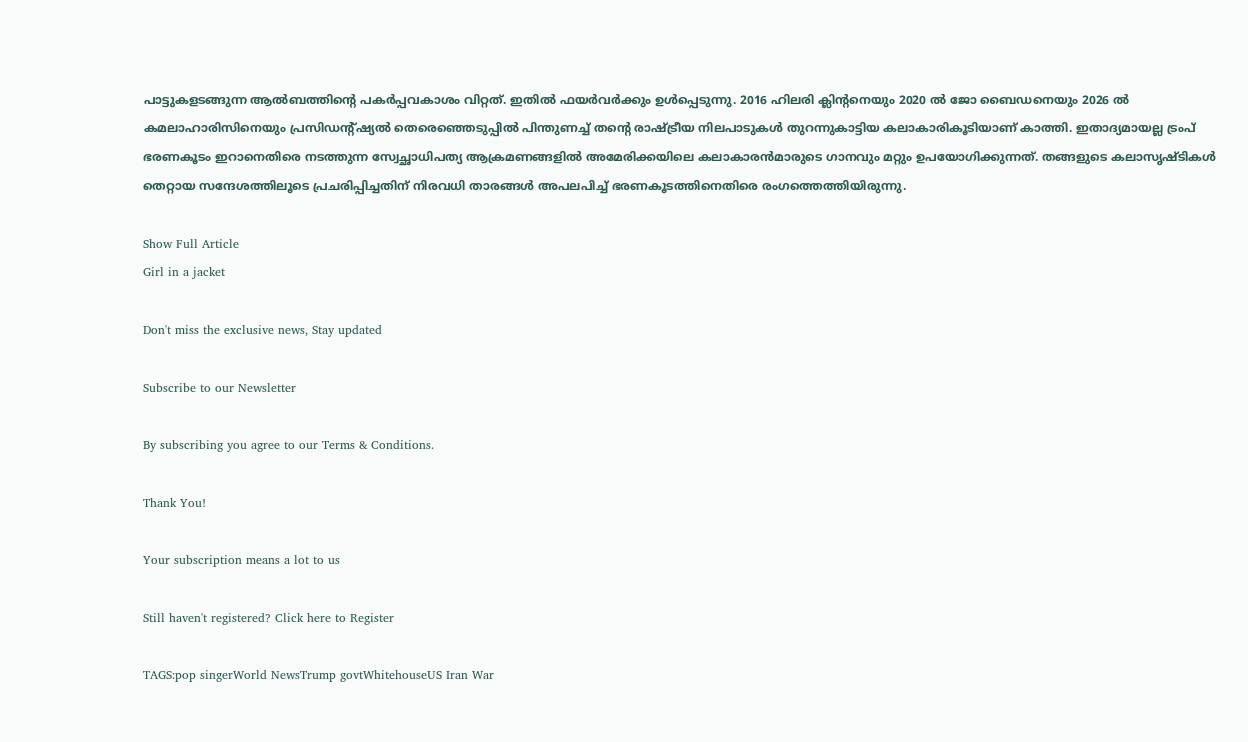പാട്ടുകളടങ്ങുന്ന ആൽബത്തിന്‍റെ പകർപ്പവകാശം വിറ്റത്. ഇതിൽ ഫയർവർക്കും ഉൾപ്പെടുന്നു. 2016 ഹിലരി ക്ലിന്‍റനെയും 2020 ൽ ജോ ബൈഡനെയും 2026 ൽ കമലാഹാരിസിനെയും പ്രസിഡന്‍റ്ഷ്യൽ തെരെഞ്ഞെടുപ്പിൽ പിന്തുണച്ച് തന്‍റെ രാഷ്ട്രീയ നിലപാടുകൾ തുറന്നുകാട്ടിയ കലാകാരികൂടിയാണ് കാത്തി. ഇതാദ്യമായല്ല ട്രംപ് ഭരണകൂടം ഇറാനെതിരെ നടത്തുന്ന സ്വേച്ഛാധിപത്യ ആക്രമണങ്ങളിൽ അമേരിക്കയിലെ കലാകാരന്‍മാരുടെ ഗാനവും മറ്റും ഉപയോഗിക്കുന്നത്. തങ്ങളുടെ കലാസൃഷ്ടികൾ തെറ്റായ സന്ദേശത്തിലൂടെ പ്രചരിപ്പിച്ചതിന് നിരവധി താരങ്ങൾ അപലപിച്ച് ഭരണകൂടത്തിനെതിരെ രംഗത്തെത്തിയിരുന്നു.

Show Full Article
Girl in a jacket

Don't miss the exclusive news, Stay updated

Subscribe to our Newsletter

By subscribing you agree to our Terms & Conditions.

Thank You!

Your subscription means a lot to us

Still haven't registered? Click here to Register

TAGS:pop singerWorld NewsTrump govtWhitehouseUS Iran War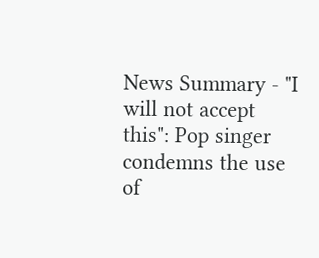News Summary - "I will not accept this": Pop singer condemns the use of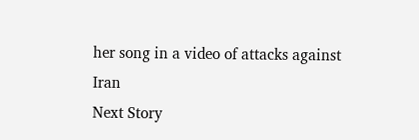her song in a video of attacks against Iran
Next Story